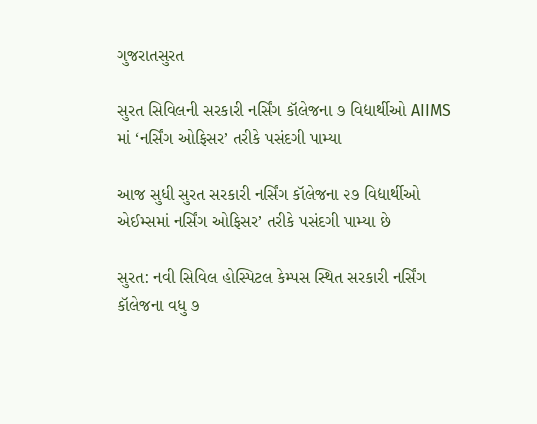ગુજરાતસુરત

સુરત સિવિલની સરકારી નર્સિંગ કૉલેજના ૭ વિદ્યાર્થીઓ AIIMS માં ‘નર્સિંગ ઓફિસર’ તરીકે પસંદગી પામ્યા

આજ સુધી સુરત સરકારી નર્સિંગ કૉલેજના ૨૭ વિદ્યાર્થીઓ એઈમ્સમાં નર્સિંગ ઓફિસર’ તરીકે પસંદગી પામ્યા છે

સુરત: નવી સિવિલ હોસ્પિટલ કેમ્પસ સ્થિત સરકારી નર્સિંગ કૉલેજના વધુ ૭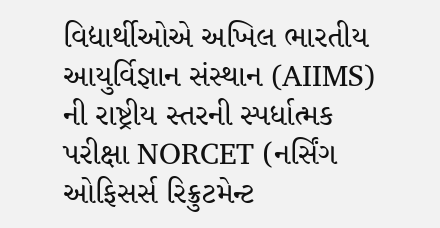વિદ્યાર્થીઓએ અખિલ ભારતીય આયુર્વિજ્ઞાન સંસ્થાન (AIIMS) ની રાષ્ટ્રીય સ્તરની સ્પર્ધાત્મક પરીક્ષા NORCET (નર્સિંગ ઓફિસર્સ રિક્રુટમેન્ટ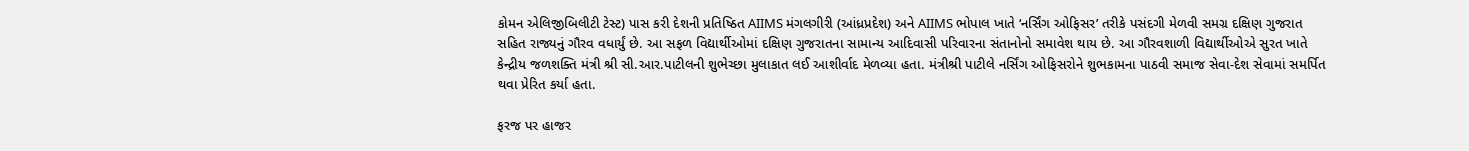કોમન એલિજીબિલીટી ટેસ્ટ) પાસ કરી દેશની પ્રતિષ્ઠિત AIIMS મંગલગીરી (આંધ્રપ્રદેશ) અને AIIMS ભોપાલ ખાતે ‘નર્સિંગ ઓફિસર’ તરીકે પસંદગી મેળવી સમગ્ર દક્ષિણ ગુજરાત સહિત રાજ્યનું ગૌરવ વધાર્યું છે. આ સફળ વિદ્યાર્થીઓમાં દક્ષિણ ગુજરાતના સામાન્ય આદિવાસી પરિવારના સંતાનોનો સમાવેશ થાય છે. આ ગૌરવશાળી વિદ્યાર્થીઓએ સુરત ખાતે કેન્દ્રીય જળશક્તિ મંત્રી શ્રી સી.આર.પાટીલની શુભેચ્છા મુલાકાત લઈ આશીર્વાદ મેળવ્યા હતા. મંત્રીશ્રી પાટીલે નર્સિંગ ઓફિસરોને શુભકામના પાઠવી સમાજ સેવા-દેશ સેવામાં સમર્પિત થવા પ્રેરિત કર્યા હતા.

ફરજ પર હાજર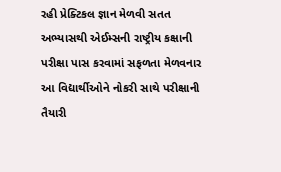રહી પ્રેક્ટિકલ જ્ઞાન મેળવી સતત અભ્યાસથી એઈમ્સની રાષ્ટ્રીય કક્ષાની પરીક્ષા પાસ કરવામાં સફળતા મેળવનાર આ વિદ્યાર્થીઓને નોકરી સાથે પરીક્ષાની તૈયારી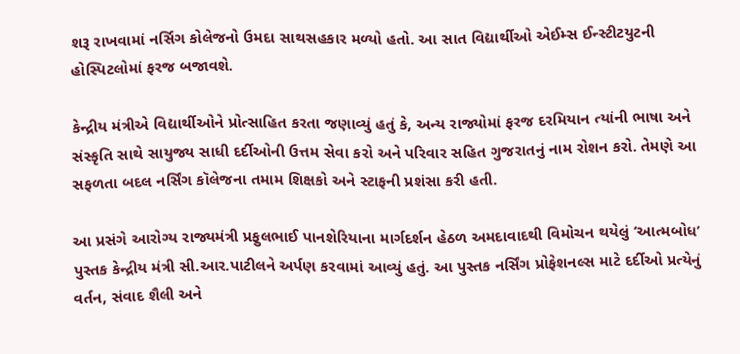શરૂ રાખવામાં નર્સિગ કોલેજનો ઉમદા સાથસહકાર મળ્યો હતો. આ સાત વિદ્યાર્થીઓ એઈમ્સ ઈન્સ્ટીટયુટની હોસ્પિટલોમાં ફરજ બજાવશે.

કેન્દ્રીય મંત્રીએ વિદ્યાર્થીઓને પ્રોત્સાહિત કરતા જણાવ્યું હતું કે, અન્ય રાજ્યોમાં ફરજ દરમિયાન ત્યાંની ભાષા અને સંસ્કૃતિ સાથે સાયુજ્ય સાધી દર્દીઓની ઉત્તમ સેવા કરો અને પરિવાર સહિત ગુજરાતનું નામ રોશન કરો. તેમણે આ સફળતા બદલ નર્સિંગ કૉલેજના તમામ શિક્ષકો અને સ્ટાફની પ્રશંસા કરી હતી.

આ પ્રસંગે આરોગ્ય રાજ્યમંત્રી પ્રફુલભાઈ પાનશેરિયાના માર્ગદર્શન હેઠળ અમદાવાદથી વિમોચન થયેલું ‘આત્મબોધ’ પુસ્તક કેન્દ્રીય મંત્રી સી.આર.પાટીલને અર્પણ કરવામાં આવ્યું હતું. આ પુસ્તક નર્સિંગ પ્રોફેશનલ્સ માટે દર્દીઓ પ્રત્યેનું વર્તન, સંવાદ શૈલી અને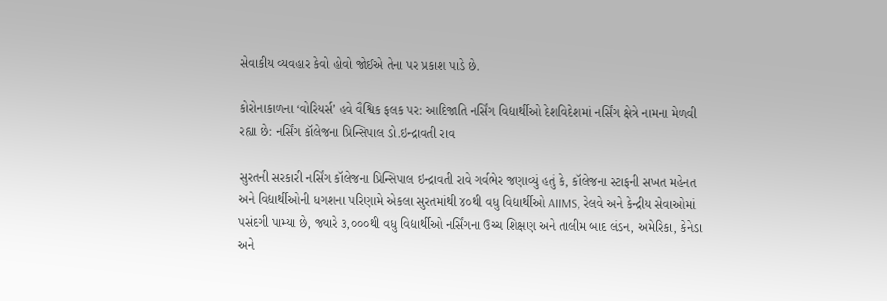સેવાકીય વ્યવહાર કેવો હોવો જોઈએ તેના પર પ્રકાશ પાડે છે.

કોરોનાકાળના ‘વોરિયર્સ’ હવે વૈશ્વિક ફલક પર: આદિજાતિ નર્સિંગ વિદ્યાર્થીઓ દેશવિદેશમાં નર્સિંગ ક્ષેત્રે નામના મેળવી રહ્યા છે: નર્સિંગ કૉલેજના પ્રિન્સિપાલ ડો.ઇન્દ્રાવતી રાવ

સુરતની સરકારી નર્સિંગ કૉલેજના પ્રિન્સિપાલ ઇન્દ્રાવતી રાવે ગર્વભેર જણાવ્યું હતું કે, કૉલેજના સ્ટાફની સખત મહેનત અને વિદ્યાર્થીઓની ધગશના પરિણામે એકલા સુરતમાંથી ૪૦થી વધુ વિદ્યાર્થીઓ AIIMS, રેલવે અને કેન્દ્રીય સેવાઓમાં પસંદગી પામ્યા છે, જ્યારે ૩,૦૦૦થી વધુ વિદ્યાર્થીઓ નર્સિંગના ઉચ્ચ શિક્ષણ અને તાલીમ બાદ લંડન, અમેરિકા, કેનેડા અને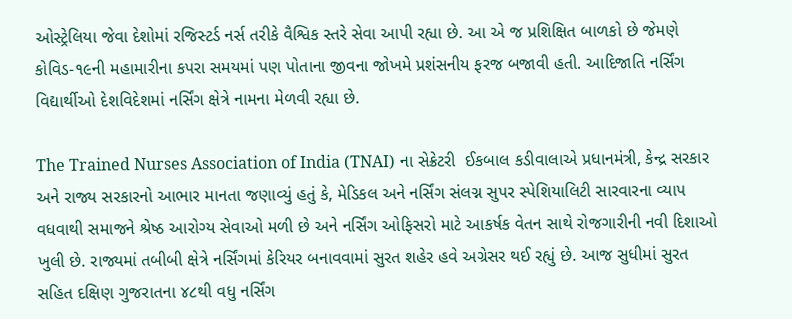ઓસ્ટ્રેલિયા જેવા દેશોમાં રજિસ્ટર્ડ નર્સ તરીકે વૈશ્વિક સ્તરે સેવા આપી રહ્યા છે. આ એ જ પ્રશિક્ષિત બાળકો છે જેમણે કોવિડ-૧૯ની મહામારીના કપરા સમયમાં પણ પોતાના જીવના જોખમે પ્રશંસનીય ફરજ બજાવી હતી. આદિજાતિ નર્સિંગ વિદ્યાર્થીઓ દેશવિદેશમાં નર્સિંગ ક્ષેત્રે નામના મેળવી રહ્યા છે.

The Trained Nurses Association of India (TNAI) ના સેક્રેટરી  ઈકબાલ કડીવાલાએ પ્રધાનમંત્રી, કેન્દ્ર સરકાર અને રાજ્ય સરકારનો આભાર માનતા જણાવ્યું હતું કે, મેડિકલ અને નર્સિંગ સંલગ્ન સુપર સ્પેશિયાલિટી સારવારના વ્યાપ વધવાથી સમાજને શ્રેષ્ઠ આરોગ્ય સેવાઓ મળી છે અને નર્સિંગ ઓફિસરો માટે આકર્ષક વેતન સાથે રોજગારીની નવી દિશાઓ ખુલી છે. રાજ્યમાં તબીબી ક્ષેત્રે નર્સિંગમાં કેરિયર બનાવવામાં સુરત શહેર હવે અગ્રેસર થઈ રહ્યું છે. આજ સુધીમાં સુરત સહિત દક્ષિણ ગુજરાતના ૪૮થી વધુ નર્સિંગ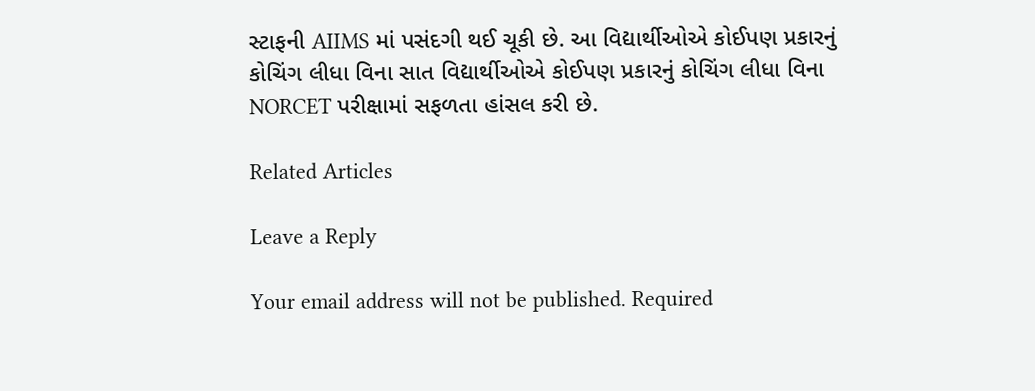સ્ટાફની AIIMS માં પસંદગી થઈ ચૂકી છે. આ વિદ્યાર્થીઓએ કોઈપણ પ્રકારનું કોચિંગ લીધા વિના સાત વિદ્યાર્થીઓએ કોઈપણ પ્રકારનું કોચિંગ લીધા વિના NORCET પરીક્ષામાં સફળતા હાંસલ કરી છે.

Related Articles

Leave a Reply

Your email address will not be published. Required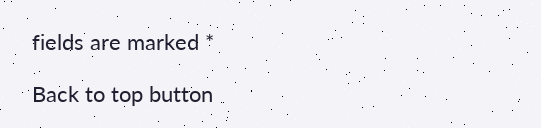fields are marked *

Back to top button